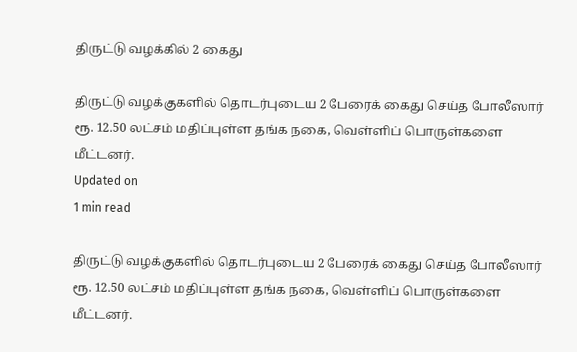திருட்டு வழக்கில் 2 கைது

திருட்டு வழக்குகளில் தொடர்புடைய 2 பேரைக் கைது செய்த போலீஸார் ரூ. 12.50 லட்சம் மதிப்புள்ள தங்க நகை, வெள்ளிப் பொருள்களை மீட்டனர்.
Updated on
1 min read

திருட்டு வழக்குகளில் தொடர்புடைய 2 பேரைக் கைது செய்த போலீஸார் ரூ. 12.50 லட்சம் மதிப்புள்ள தங்க நகை, வெள்ளிப் பொருள்களை மீட்டனர்.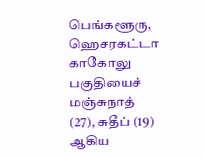பெங்களூரு, ஹெசரகட்டா காகோலு பகுதியைச் மஞ்சுநாத் (27), சுதீப் (19) ஆகிய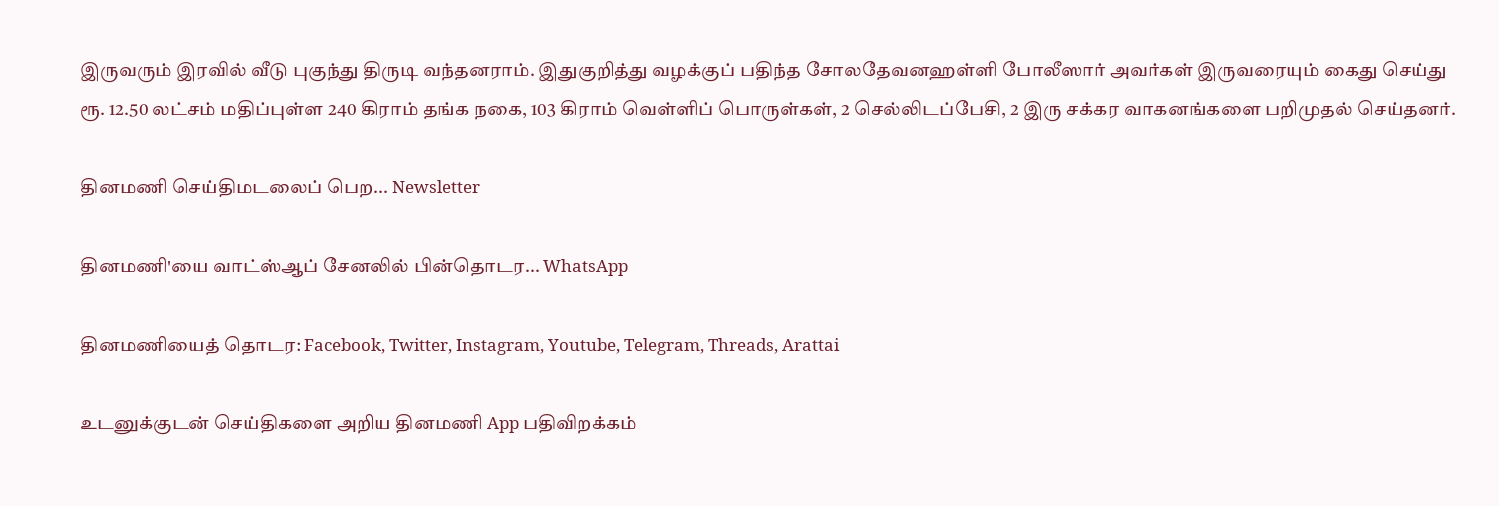இருவரும் இரவில் வீடு புகுந்து திருடி வந்தனராம். இதுகுறித்து வழக்குப் பதிந்த சோலதேவனஹள்ளி போலீஸார் அவர்கள் இருவரையும் கைது செய்து ரூ. 12.50 லட்சம் மதிப்புள்ள 240 கிராம் தங்க நகை, 103 கிராம் வெள்ளிப் பொருள்கள், 2 செல்லிடப்பேசி, 2 இரு சக்கர வாகனங்களை பறிமுதல் செய்தனர்.

தினமணி செய்திமடலைப் பெற... Newsletter

தினமணி'யை வாட்ஸ்ஆப் சேனலில் பின்தொடர... WhatsApp

தினமணியைத் தொடர: Facebook, Twitter, Instagram, Youtube, Telegram, Threads, Arattai

உடனுக்குடன் செய்திகளை அறிய தினமணி App பதிவிறக்கம்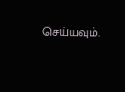செய்யவும்.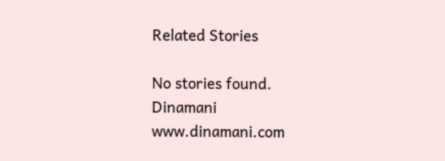Related Stories

No stories found.
Dinamani
www.dinamani.com